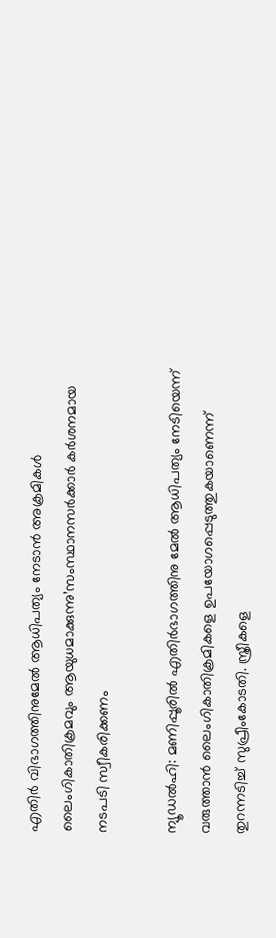എതിർ വിഭാഗത്തിനുമേൽ ആധിപത്യം നേടാൻ അക്രമികൾ ലൈംഗികാതിക്രമവും ആയുധമാക്കുന്നു’സംസ്ഥാനസർക്കാർ കർശനമായ നടപടി സ്വീകരിക്കണം

ന്യൂഡൽഹി: മണിപ്പൂരിൽ എതിർഭാഗത്തിനു മേൽ ആധിപത്യം നേടിയെന്ന് വരുത്താൻ ലൈംഗികാതിക്രമികളെ ഉപയോഗപ്പെടുത്തുകയാണെന്ന് തുറന്നടിച്ച് സുപ്രീംകോടതി. സ്ത്രീകളെ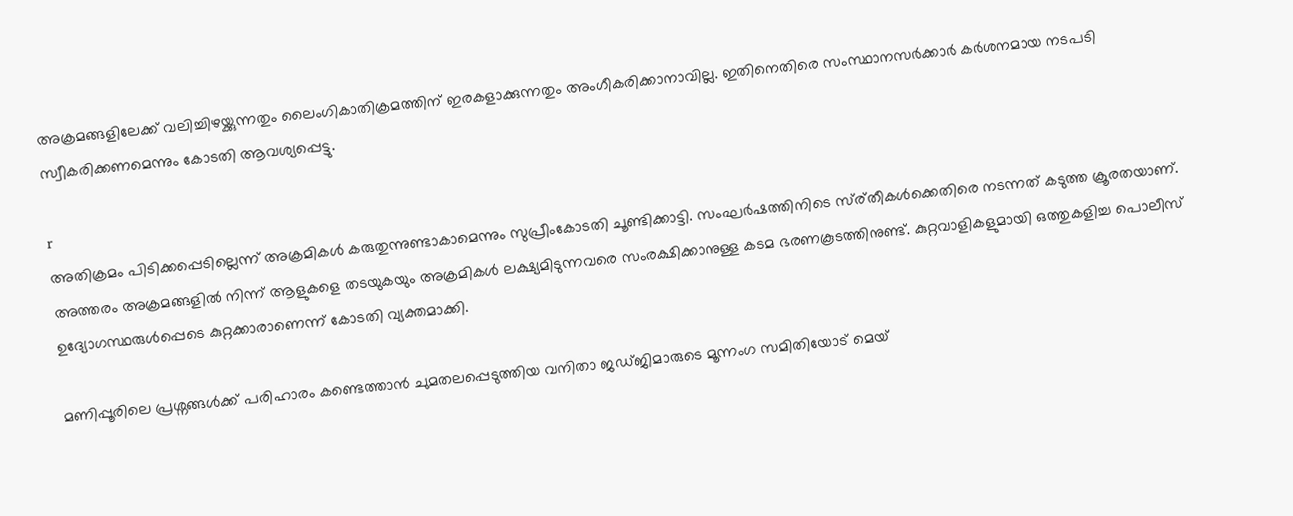അക്രമങ്ങളിലേക്ക് വലിച്ചിഴയ്ക്കുന്നതും ലൈംഗികാതിക്രമത്തിന് ഇരകളാക്കുന്നതും അംഗീകരിക്കാനാവില്ല. ഇതിനെതിരെ സംസ്ഥാനസർക്കാർ കർശനമായ നടപടി സ്വീകരിക്കണമെന്നും കോടതി ആവശ്യപ്പെട്ടു.

r
അതിക്രമം പിടിക്കപ്പെടില്ലെന്ന് അക്രമികൾ കരുതുന്നുണ്ടാകാമെന്നും സുപ്രീംകോടതി ചൂണ്ടിക്കാട്ടി. സംഘർഷത്തിനിടെ സ്ര്തീകൾക്കെതിരെ നടന്നത് കടുത്ത ക്രൂരതയാണ്. അത്തരം അക്രമങ്ങളിൽ നിന്ന് ആളുകളെ തടയുകയും അക്രമികൾ ലക്ഷ്യമിടുന്നവരെ സംരക്ഷിക്കാനുള്ള കടമ ഭരണകൂടത്തിനുണ്ട്. കുറ്റവാളികളുമായി ഒത്തുകളിച്ച പൊലീസ് ഉദ്യോഗസ്ഥരുൾപ്പെടെ കുറ്റക്കാരാണെന്ന് കോടതി വ്യക്തമാക്കി.

മണിപ്പൂരിലെ പ്രശ്നങ്ങൾക്ക് പരിഹാരം കണ്ടെത്താൻ ചുമതലപ്പെടുത്തിയ വനിതാ ജഡ്ജിമാരുടെ മൂന്നംഗ സമിതിയോട് മെയ്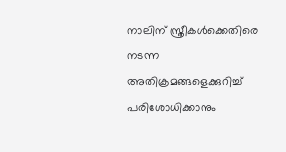നാലിന് സ്ത്രീകൾക്കെതിരെ നടന്ന അതിക്രമങ്ങളെക്കുറിച്ച് പരിശോധിക്കാനും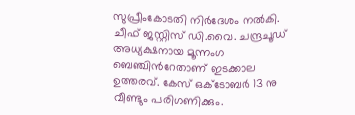സുപ്രീംകോടതി നിർദേശം നൽകി. ചീഫ് ജസ്റ്റിസ് ഡി.വൈ. ചന്ദ്രചൂഡ് അധ്യക്ഷനായ മൂന്നംഗ ബെഞ്ചിന്‍റേതാണ് ഇടക്കാല ഉത്തരവ്. കേസ് ഒക്‌ടോബർ 13 നു വീണ്ടും പരിഗണിക്കും.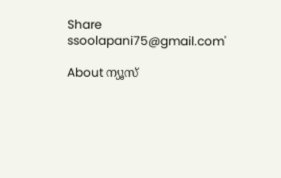Share
ssoolapani75@gmail.com'

About ന്യൂസ്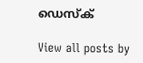ഡെസ്ക്

View all posts by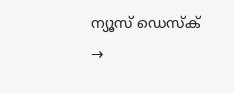ന്യൂസ് ഡെസ്ക് →